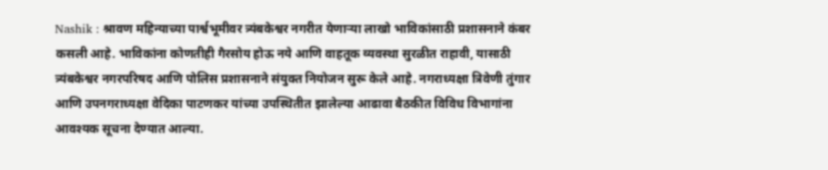Nashik : श्रावण महिन्याच्या पार्श्वभूमीवर त्र्यंबकेश्वर नगरीत येणाऱ्या लाखो भाविकांसाठी प्रशासनाने कंबर कसली आहे. भाविकांना कोणतीही गैरसोय होऊ नये आणि वाहतूक व्यवस्था सुरळीत राहावी, यासाठी त्र्यंबकेश्वर नगरपरिषद आणि पोलिस प्रशासनाने संयुक्त नियोजन सुरू केले आहे. नगराध्यक्षा त्रिवेणी तुंगार आणि उपनगराध्यक्षा वेदिका पाटणकर यांच्या उपस्थितीत झालेल्या आढावा बैठकीत विविध विभागांना आवश्यक सूचना देण्यात आल्या.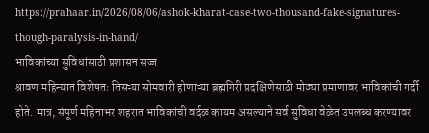https://prahaar.in/2026/08/06/ashok-kharat-case-two-thousand-fake-signatures-though-paralysis-in-hand/
भाविकांच्या सुविधांसाठी प्रशासन सज्ज
श्रावण महिन्यात विशेषतः तिसऱ्या सोमवारी होणाऱ्या ब्रह्मगिरी प्रदक्षिणेसाठी मोठ्या प्रमाणावर भाविकांची गर्दी होते. मात्र, संपूर्ण महिनाभर शहरात भाविकांची वर्दळ कायम असल्याने सर्व सुविधा वेळेत उपलब्ध करण्यावर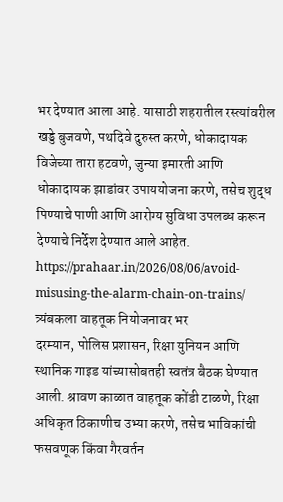भर देण्यात आला आहे. यासाठी शहरातील रस्त्यांवरील खड्डे बुजवणे, पथदिवे दुरुस्त करणे, धोकादायक विजेच्या तारा हटवणे, जुन्या इमारती आणि धोकादायक झाडांवर उपाययोजना करणे, तसेच शुद्ध पिण्याचे पाणी आणि आरोग्य सुविधा उपलब्ध करून देण्याचे निर्देश देण्यात आले आहेत.
https://prahaar.in/2026/08/06/avoid-misusing-the-alarm-chain-on-trains/
त्र्यंबकला वाहतूक नियोजनावर भर
दरम्यान, पोलिस प्रशासन, रिक्षा युनियन आणि स्थानिक गाइड यांच्यासोबतही स्वतंत्र बैठक घेण्यात आली. श्रावण काळात वाहतूक कोंडी टाळणे, रिक्षा अधिकृत ठिकाणीच उभ्या करणे, तसेच भाविकांची फसवणूक किंवा गैरवर्तन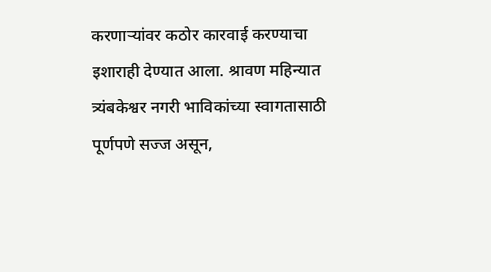करणाऱ्यांवर कठोर कारवाई करण्याचा इशाराही देण्यात आला. श्रावण महिन्यात त्र्यंबकेश्वर नगरी भाविकांच्या स्वागतासाठी पूर्णपणे सज्ज असून,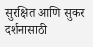सुरक्षित आणि सुकर दर्शनासाठी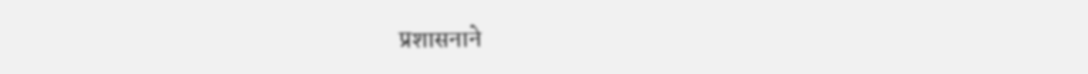प्रशासनाने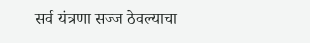सर्व यंत्रणा सज्ज ठेवल्याचा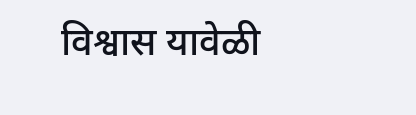विश्वास यावेळी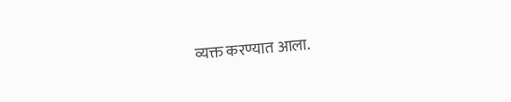व्यक्त करण्यात आला.